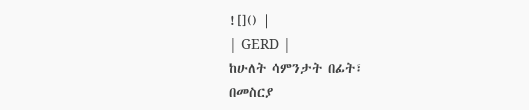![]() |
| GERD |
ከሁለት ሳምንታት በፊት፣
በመስርያ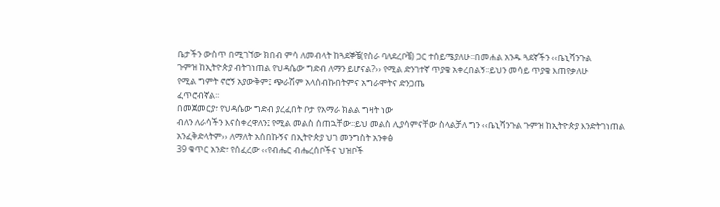ቤታችን ውስጥ በሚገኘው ክበብ ምሳ ለመብላት ከጓደኞቼ(የስራ ባለደረቦቼ) ጋር ተሰይሜያለሁ፡፡በመሐል አንዱ ጓደኛችን ‹‹ቤኒሻንጉል
ጉምዝ ከኢትዮጵያ ብትገነጠል የህዳሴው ግድብ ለማን ይሆናል?›› የሚል ድንገተኛ ጥያቄ አቀረበልኝ፡፡ይህን መሳይ ጥያቄ እጠየቃለሁ
የሚል ግምት ኖሮኝ አያውቅም፤ ጭራሽም አላሰብኩበትምና አግራሞትና ድንጋጤ
ፈጥሮብኛል፡፡
በመጀመርያ፣ የህዳሴው ግድብ ያረፈበት ቦታ የአማራ ክልል ግዛት ነው
ብለን ለራሳችን እናስቀረዋለን፤ የሚል መልስ ሰጠኋቸው፡፡ይህ መልስ ሊያሳምናቸው ስላልቻለ ግን ‹‹ቤኒሻንጉል ጉምዝ ከኢትዮጵያ እንድትገነጠል
አንፈቅድላትም›› ለማለት አሰበኩኝና በኢትዮጵያ ህገ መንግስት አንቀፅ
39 ቁጥር አንድ፣ የሰፈረው ‹‹የብሔር ብሔረሰቦችና ህዝቦች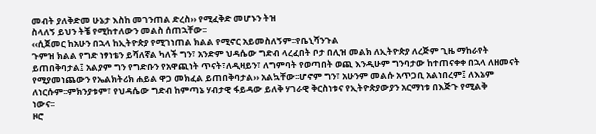መብት ያለቅድመ ሁኔታ እስከ መገንጠል ድረስ›› የሚፈቅድ መሆኑን ትዝ
ስላለኝ ይህን ትቼ የሚከተለውን መልስ ሰጠኋቸው፡፡
‹‹ሲጀመር ከአሁን በኋላ ከኢትዮጵያ የሚገነጠል ክልል የሚኖር አይመስለኝም፡፡የቤኒሻንጉል
ጉምዝ ክልል የግድ ነፃነቴን ይሻለኛል ካለች ግን፣ አንድም ህዳሴው ግድብ ላረፈበት ቦታ በሊዝ መልክ ለኢትዮጵያ ለረጅም ጊዜ ማከራየት
ይጠበቅባታል፤ አልያም ግን የግድቡን የአዋጪነት ጥናት፣ለዲዛይን፣ ለግምባት የወጣበት ወጪ እንዲሁም ግንባታው ከተጠናቀቀ በኋላ ለዘመናት
የሚያመነጨውን የኤልክትሪክ ሐይል ዋጋ መክፈል ይጠበቅባታል›› አልኳቸው፡፡ሆኖም ግን፣ አሁንም መልሱ አጥጋቢ አልነበረም፤ ለእኔም
ለነርሱም፡፡ምክንያቱም፣ የህዳሴው ግድብ ከምጣኔ ሃብታዊ ፋይዳው ይለቅ ሃገራዊ ቅርስነቱና የኢትዮጵያውያን አርማነቱ በእጅጉ የሚልቅ
ነውና፡፡
ዞሮ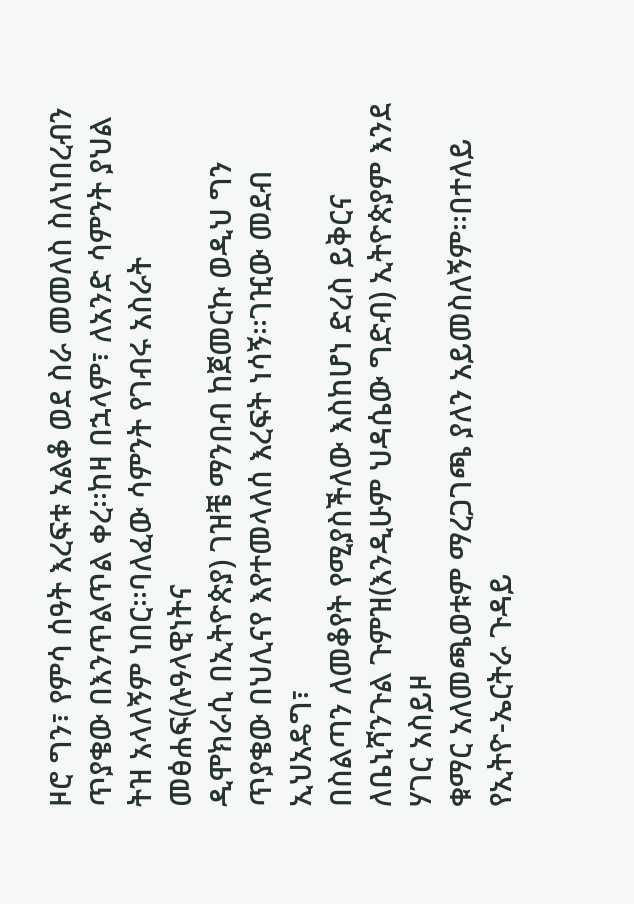ዞሮ ግን፣ የምሳ ሰዓት እረፍቱ አልቆ ወደ ስራ መመለስ ስለነበረብን
ጥያቄው በእንጥልጥል ቀረ፡፡ከዛ በኋላም፣ ለአንድ ሳምንት ያህል ትዝ አላለኝም ነበር፡፡ባለፈው ሳምንት የገብሩ አስራት መፅሐፍ(ሉዓላዊነትና
ዲሞክራሲ በኢትዮጵያ) ገዝቼ ማንበብ ከጀመርኩ ወዲህ ግን ጥያቄው በህሊናየ እየተመላለሰ እረፍት ነሳኝ፡፡ገዢው መደብ ኢህአዴግ፣
በስልጣን ለመቆየት የሚያስችለው እስከሆነ ድረስ ይቅርና ለቤኒሻንጉል ጉምዝ(እንዲሁም ህዳሴው ግድብ) ኢትዮጵያም እንደ ሃገር አስይዞ
ቁማር አለመጫወቱም ማረጋገጫ ያለን አይመስለኝም፡፡በተለይ የኢትዮ-ኤርትራ ጉዳይ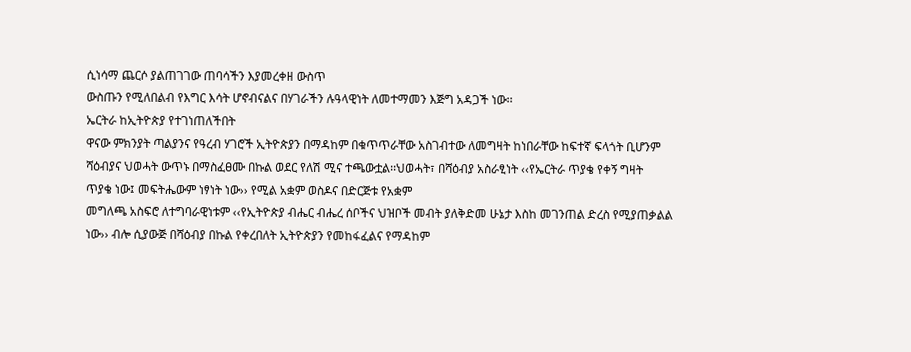ሲነሳማ ጨርሶ ያልጠገገው ጠባሳችን እያመረቀዘ ውስጥ
ውስጡን የሚለበልብ የእግር እሳት ሆኖብናልና በሃገራችን ሉዓላዊነት ለመተማመን እጅግ አዳጋች ነው፡፡
ኤርትራ ከኢትዮጵያ የተገነጠለችበት
ዋናው ምክንያት ጣልያንና የዓረብ ሃገሮች ኢትዮጵያን በማዳከም በቁጥጥራቸው አስገብተው ለመግዛት ከነበራቸው ከፍተኛ ፍላጎት ቢሆንም
ሻዕብያና ህወሓት ውጥኑ በማስፈፀሙ በኩል ወደር የለሽ ሚና ተጫውቷል፡፡ህወሓት፣ በሻዕብያ አስራፂነት ‹‹የኤርትራ ጥያቄ የቀኝ ግዛት
ጥያቄ ነው፤ መፍትሔውም ነፃነት ነው›› የሚል አቋም ወስዶና በድርጅቱ የአቋም
መግለጫ አስፍሮ ለተግባራዊነቱም ‹‹የኢትዮጵያ ብሔር ብሔረ ሰቦችና ህዝቦች መብት ያለቅድመ ሁኔታ እስከ መገንጠል ድረስ የሚያጠቃልል
ነው›› ብሎ ሲያውጅ በሻዕብያ በኩል የቀረበለት ኢትዮጵያን የመከፋፈልና የማዳከም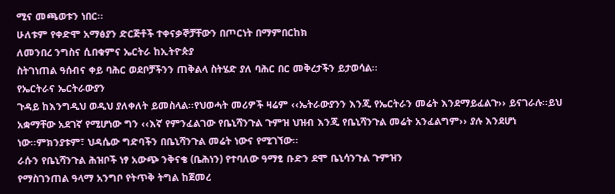ሚና መጫወቱን ነበር፡፡
ሁለቱም የቀድሞ አማፅያን ድርጅቶች ተቀናቃኞቻቸውን በጦርነት በማምበርከክ
ለመንበረ ንግስና ሲበቁምና ኤርትራ ከኢትዮጵያ
ስትገነጠል ዓሰብና ቀይ ባሕር ወደቦቻችንን ጠቅልላ ስትሄድ ያለ ባሕር በር መቅረታችን ይታወሳል፡፡
የኤርትራና ኤርትራውያን
ጉዳይ ከእንግዲህ ወዲህ ያለቀለት ይመስላል፡፡የህወሓት መሪዎች ዛሬም ‹‹ኤትራውያንን እንጂ የኤርትራን መሬት እንደማይፈልጉ›› ይናገራሉ፡፡ይህ
አቋማቸው አደገኛ የሚሆነው ግን ‹‹እኛ የምንፈልገው የቤኒሻንጉል ጉምዝ ህዝብ እንጂ የቤኒሻንጉል መሬት አንፈልግም›› ያሉ እንደሆነ
ነው፡፡ምክንያቱም፣ ህዳሴው ግድባችን በቤኒሻንጉል መሬት ነውና የሚገኘው፡፡
ራሱን የቤኒሻንጉል ሕዝቦች ነፃ አውጭ ንቅናቄ (ቤሕነን) የተባለው ዓማፂ ቡድን ደሞ ቤኒሳንጉል ጉምዝን
የማስገንጠል ዓላማ አንግቦ የትጥቅ ትግል ከጀመረ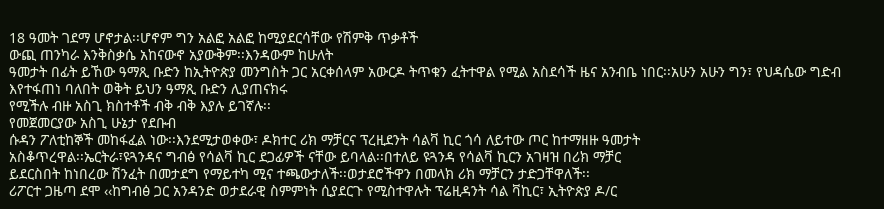18 ዓመት ገደማ ሆኖታል፡፡ሆኖም ግን አልፎ አልፎ ከሚያደርሳቸው የሽምቅ ጥቃቶች
ውጪ ጠንካራ እንቅስቃሴ አከናውኖ አያውቅም፡፡እንዳውም ከሁለት
ዓመታት በፊት ይኸው ዓማጺ ቡድን ከኢትዮጵያ መንግስት ጋር አርቀሰላም አውርዶ ትጥቁን ፈትተዋል የሚል አስደሳች ዜና አንብቤ ነበር፡፡አሁን አሁን ግን፣ የህዳሴው ግድብ እየተፋጠነ ባለበት ወቅት ይህን ዓማጺ ቡድን ሊያጠናክሩ
የሚችሉ ብዙ አስጊ ክስተቶች ብቅ ብቅ እያሉ ይገኛሉ፡፡
የመጀመርያው አስጊ ሁኔታ የደቡብ
ሱዳን ፖለቲከኞች መከፋፈል ነው፡፡እንደሚታወቀው፣ ዶክተር ሪክ ማቻርና ፕረዚደንት ሳልቫ ኪር ጎሳ ለይተው ጦር ከተማዘዙ ዓመታት
አስቆጥረዋል፡፡ኤርትራ፣ዩጓንዳና ግብፅ የሳልቫ ኪር ደጋፊዎች ናቸው ይባላል፡፡በተለይ ዩጓንዳ የሳልቫ ኪርን አገዛዝ በሪክ ማቻር
ይደርስበት ከነበረው ሽንፈት በመታደግ የማይተካ ሚና ተጫውታለች፡፡ወታደሮችዋን በመላክ ሪክ ማቻርን ታድጋቸዋለች፡፡
ሪፖርተ ጋዜጣ ደሞ ‹‹ከግብፅ ጋር አንዳንድ ወታደራዊ ስምምነት ሲያደርጉ የሚስተዋሉት ፕሬዚዳንት ሳል ቫኪር፣ ኢትዮጵያ ዶ/ር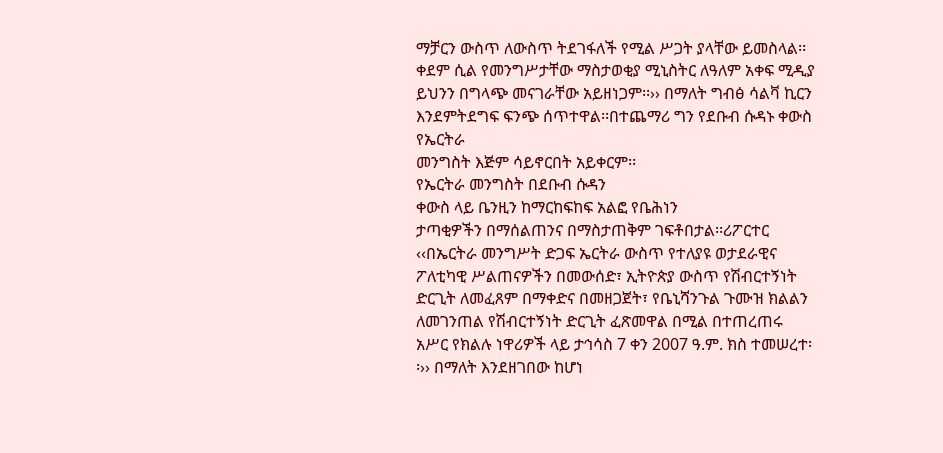ማቻርን ውስጥ ለውስጥ ትደገፋለች የሚል ሥጋት ያላቸው ይመስላል፡፡ ቀደም ሲል የመንግሥታቸው ማስታወቂያ ሚኒስትር ለዓለም አቀፍ ሚዲያ ይህንን በግላጭ መናገራቸው አይዘነጋም፡፡›› በማለት ግብፅ ሳልቫ ኪርን እንደምትደግፍ ፍንጭ ሰጥተዋል፡፡በተጨማሪ ግን የደቡብ ሱዳኑ ቀውስ የኤርትራ
መንግስት እጅም ሳይኖርበት አይቀርም፡፡
የኤርትራ መንግስት በደቡብ ሱዳን
ቀውስ ላይ ቤንዚን ከማርከፍከፍ አልፎ የቤሕነን
ታጣቂዎችን በማሰልጠንና በማስታጠቅም ገፍቶበታል፡፡ሪፖርተር ‹‹በኤርትራ መንግሥት ድጋፍ ኤርትራ ውስጥ የተለያዩ ወታደራዊና ፖለቲካዊ ሥልጠናዎችን በመውሰድ፣ ኢትዮጵያ ውስጥ የሽብርተኝነት ድርጊት ለመፈጸም በማቀድና በመዘጋጀት፣ የቤኒሻንጉል ጉሙዝ ክልልን ለመገንጠል የሽብርተኝነት ድርጊት ፈጽመዋል በሚል በተጠረጠሩ አሥር የክልሉ ነዋሪዎች ላይ ታኅሳስ 7 ቀን 2007 ዓ.ም. ክስ ተመሠረተ፡፡›› በማለት እንደዘገበው ከሆነ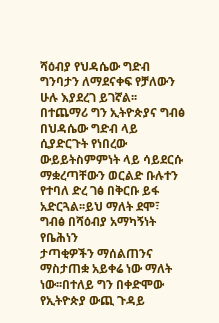ሻዕብያ የህዳሴው ግድብ ግንባታን ለማደናቀፍ የቻለውን
ሁሉ እያደረገ ይገኛል፡፡
በተጨማሪ ግን ኢትዮጵያና ግብፅ በህዳሴው ግድብ ላይ ሲያድርጉት የነበረው ውይይትስምምነት ላይ ሳይደርሱ ማቋረጣቸውን ወርልድ ቡሉተን የተባለ ድረ ገፅ በቅርቡ ይፋ አድርጓል፡፡ይህ ማለት ደሞ፣ ግብፅ በሻዕብያ አማካኝነት የቤሕነን
ታጣቂዎችን ማሰልጠንና ማስታጠቋ አይቀሬ ነው ማለት ነው፡፡በተለይ ግን በቀድሞው የኢትዮጵያ ውጪ ጉዳይ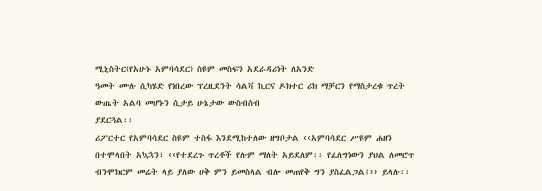ሚኒስትር(የአሁኑ አምባሳደር) ስዩም መስፍን አደራዳሪነት ለአንድ
ዓመት ሙሉ ሲካሄድ የነበረው ፕረዚደንት ሳልቫ ኪርና ዶክተር ሪክ ማቻርን የማስታረቁ ጥረት ውጤት አልባ መሆኑን ሲታይ ሁኔታው ውስብስብ
ያደርጓል፡፡
ሪፖርተር የአምባሳደር ስዩም ተስፋ እንደሚከተለው ዘግቦታል ‹‹አምባሳደር ሥዩም ሐዘን በተሞላበት አኳኋን፣ ‹‹የተደረጉ ጥረቶች የሉም ማለት አይደለም፡፡ የፈለግነውን ያህል ለመሮጥ ብንሞክርም መሬት ላይ ያለው ሀቅ ምን ይመስላል ብሎ መጠየቅ ግን ያስፈልጋል፤›› ይላሉ፡፡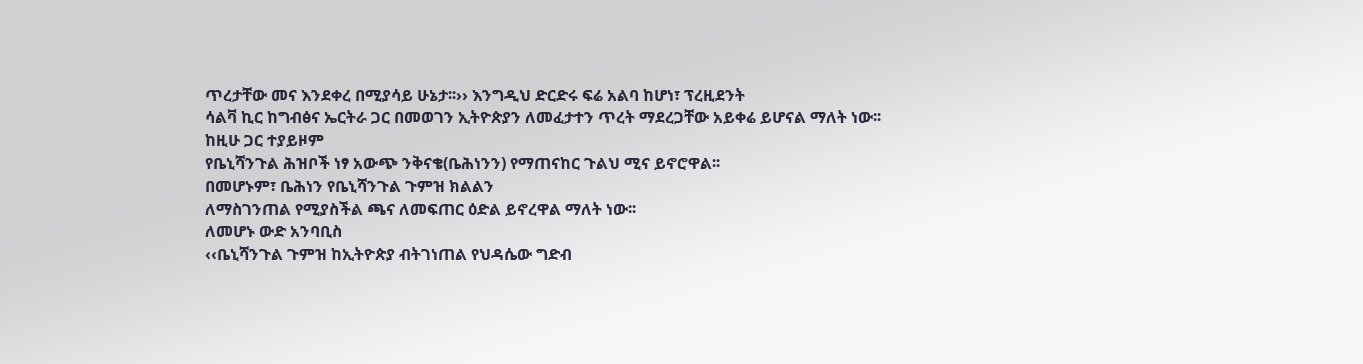ጥረታቸው መና እንደቀረ በሚያሳይ ሁኔታ፡፡›› እንግዲህ ድርድሩ ፍሬ አልባ ከሆነ፣ ፕረዚደንት
ሳልቫ ኪር ከግብፅና ኤርትራ ጋር በመወገን ኢትዮጵያን ለመፈታተን ጥረት ማደረጋቸው አይቀሬ ይሆናል ማለት ነው፡፡ከዚሁ ጋር ተያይዞም
የቤኒሻንጉል ሕዝቦች ነፃ አውጭ ንቅናቄ(ቤሕነንን) የማጠናከር ጉልህ ሚና ይኖሮዋል፡፡
በመሆኑም፣ ቤሕነን የቤኒሻንጉል ጉምዝ ክልልን
ለማስገንጠል የሚያስችል ጫና ለመፍጠር ዕድል ይኖረዋል ማለት ነው፡፡
ለመሆኑ ውድ አንባቢስ
‹‹ቤኒሻንጉል ጉምዝ ከኢትዮጵያ ብትገነጠል የህዳሴው ግድብ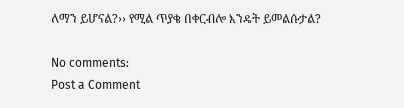ለማን ይሆናል?›› የሚል ጥያቄ በቀርብሎ እንዴት ይመልሱታል?

No comments:
Post a Comment